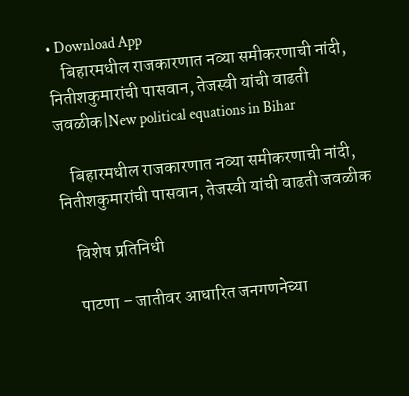• Download App
    बिहारमधील राजकारणात नव्या समीकरणाची नांदी, नितीशकुमारांची पासवान, तेजस्वी यांची वाढती जवळीक|New political equations in Bihar

    बिहारमधील राजकारणात नव्या समीकरणाची नांदी, नितीशकुमारांची पासवान, तेजस्वी यांची वाढती जवळीक

    विशेष प्रतिनिधी

    पाटणा – जातीवर आधारित जनगणनेच्या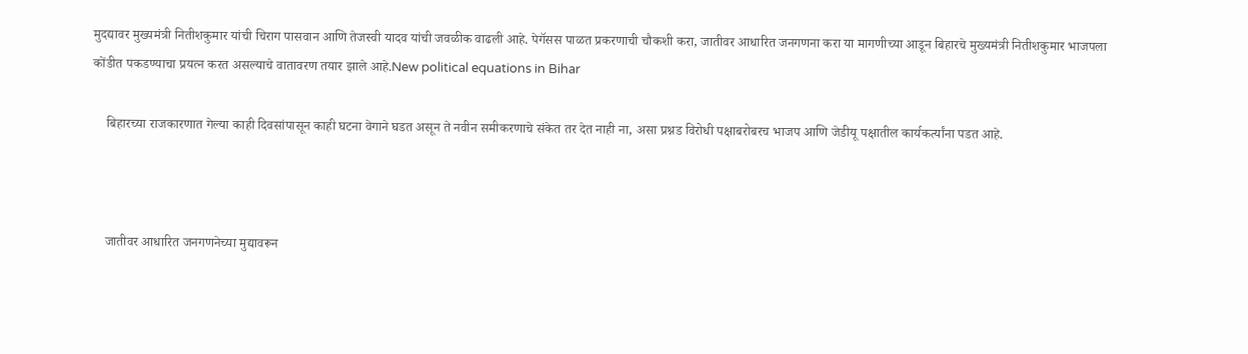मुदद्यावर मुख्यमंत्री नितीशकुमार यांची चिराग पासवान आणि तेजस्वी यादव यांची जवळीक वाढली आहे. पेगॅसस पाळत प्रकरणाची चौकशी करा, जातीवर आधारित जनगणना करा या मागणीच्या आडून बिहारचे मुख्यमंत्री नितीशकुमार भाजपला कोंडीत पकडण्याचा प्रयत्न करत असल्याचे वातावरण तयार झाले आहे.New political equations in Bihar

    बिहारच्या राजकारणात गेल्या काही दिवसांपासून काही घटना वेगाने घडत असून ते नवीन समीकरणाचे संकेत तर देत नाही ना, असा प्रश्नड विरोधी पक्षाबरोबरच भाजप आणि जेडीयू पक्षातील कार्यकर्त्यांना पडत आहे.



    जातीवर आधारित जनगणनेच्या मुद्यावरून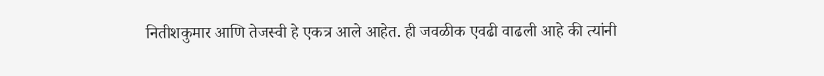नितीशकुमार आणि तेजस्वी हे एकत्र आले आहेत. ही जवळीक एवढी वाढली आहे की त्यांनी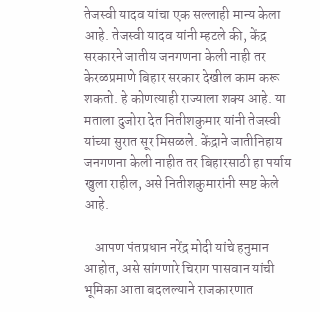तेजस्वी यादव यांचा एक सल्लाही मान्य केला आहे. तेजस्वी यादव यांनी म्हटले की, केंद्र सरकारने जातीय जनगणना केली नाही तर केरळप्रमाणे बिहार सरकार देखील काम करू शकतो. हे कोणत्याही राज्याला शक्य आहे. या मताला दुजोरा देत नितीशकुमार यांनी तेजस्वी यांच्या सुरात सूर मिसळले. केंद्राने जातीनिहाय जनगणना केली नाहीत तर बिहारसाठी हा पर्याय खुला राहील, असे नितीशकुमारांनी स्पष्ट केले आहे.

    आपण पंतप्रधान नरेंद्र मोदी यांचे हनुमान आहोत, असे सांगणारे चिराग पासवान यांची भूमिका आता बदलल्याने राजकारणात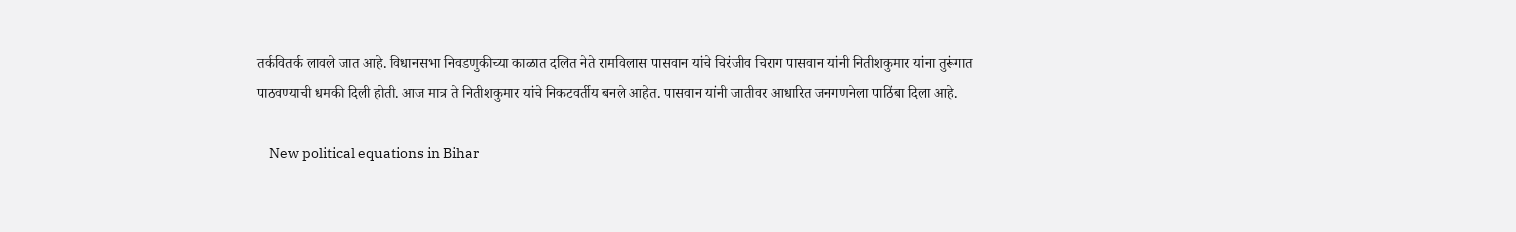तर्कवितर्क लावले जात आहे. विधानसभा निवडणुकीच्या काळात दलित नेते रामविलास पासवान यांचे चिरंजीव चिराग पासवान यांनी नितीशकुमार यांना तुरूंगात पाठवण्याची धमकी दिली होती. आज मात्र ते नितीशकुमार यांचे निकटवर्तीय बनले आहेत. पासवान यांनी जातीवर आधारित जनगणनेला पाठिंबा दिला आहे.

    New political equations in Bihar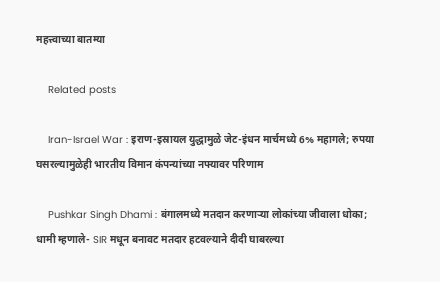महत्त्वाच्या बातम्या

    Related posts

    Iran-Israel War : इराण-इस्रायल युद्धामुळे जेट-इंधन मार्चमध्ये 6% महागले; रुपया घसरल्यामुळेही भारतीय विमान कंपन्यांच्या नफ्यावर परिणाम

    Pushkar Singh Dhami : बंगालमध्ये मतदान करणाऱ्या लोकांच्या जीवाला धोका; धामी म्हणाले- SIR मधून बनावट मतदार हटवल्याने दीदी घाबरल्या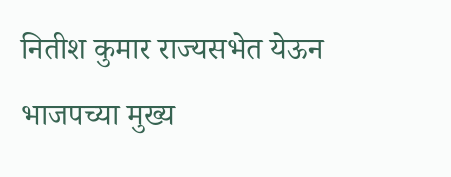नितीश कुमार राज्यसभेत येऊन भाजपच्या मुख्य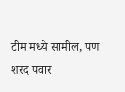टीम मध्ये सामील, पण शरद पवार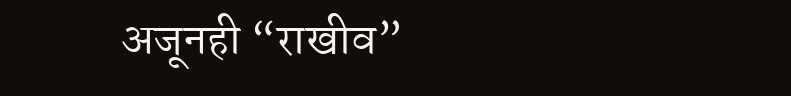अजूनही “राखीव”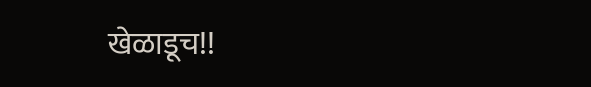खेळाडूच!!